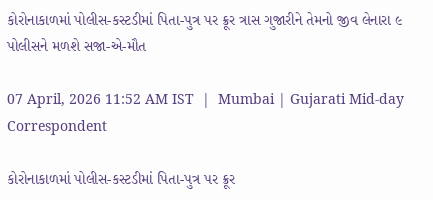કોરોનાકાળમાં પોલીસ-કસ્ટડીમાં પિતા-પુત્ર પર ક્રૂર ત્રાસ ગુજારીને તેમનો જીવ લેનારા ૯ પોલીસને મળશે સજા-એ-મૌત

07 April, 2026 11:52 AM IST  |  Mumbai | Gujarati Mid-day Correspondent

કોરોનાકાળમાં પોલીસ-કસ્ટડીમાં પિતા-પુત્ર પર ક્રૂર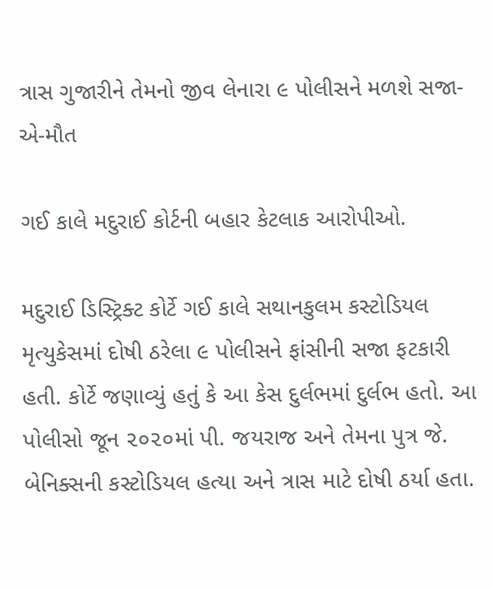ત્રાસ ગુજારીને તેમનો જીવ લેનારા ૯ પોલીસને મળશે સજા-એ-મૌત

ગઈ કાલે મદુરાઈ કોર્ટની બહાર કેટલાક આરોપીઓ.

મદુરાઈ ડિસ્ટ્રિક્ટ કોર્ટે ગઈ કાલે સથાનકુલમ કસ્ટોડિયલ મૃત્યુકેસમાં દોષી ઠરેલા ૯ પોલીસને ફાંસીની સજા ફટકારી હતી. કોર્ટે જણાવ્યું હતું કે આ કેસ દુર્લભમાં દુર્લભ હતો. આ પોલીસો જૂન ૨૦૨૦માં પી. જયરાજ અને તેમના પુત્ર જે. બેનિક્સની કસ્ટોડિયલ હત્યા અને ત્રાસ માટે દોષી ઠર્યા હતા.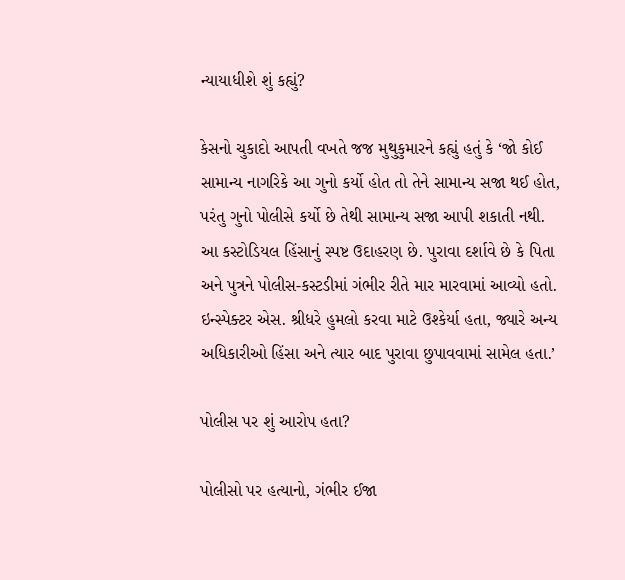ન્યાયાધીશે શું કહ્યું?

કેસનો ચુકાદો આપતી વખતે જજ મુથુકુમારને કહ્યું હતું કે ‘જો કોઈ સામાન્ય નાગરિકે આ ગુનો કર્યો હોત તો તેને સામાન્ય સજા થઈ હોત, પરંતુ ગુનો પોલીસે કર્યો છે તેથી સામાન્ય સજા આપી શકાતી નથી. આ કસ્ટોડિયલ હિંસાનું સ્પષ્ટ ઉદાહરણ છે. પુરાવા દર્શાવે છે કે પિતા અને પુત્રને પોલીસ-કસ્ટડીમાં ગંભીર રીતે માર મારવામાં આવ્યો હતો. ઇન્સ્પેક્ટર એસ. શ્રીધરે હુમલો કરવા માટે ઉશ્કેર્યા હતા, જ્યારે અન્ય અધિકારીઓ હિંસા અને ત્યાર બાદ પુરાવા છુપાવવામાં સામેલ હતા.’

પોલીસ પર શું આરોપ હતા?

પોલીસો પર હત્યાનો, ગંભીર ઈજા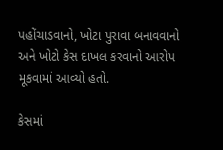પહોંચાડવાનો, ખોટા પુરાવા બનાવવાનો અને ખોટો કેસ દાખલ કરવાનો આરોપ મૂકવામાં આવ્યો હતો.

કેસમાં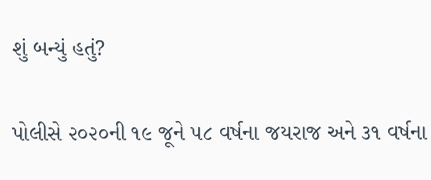શું બન્યું હતું?

પોલીસે ૨૦૨૦ની ૧૯ જૂને ૫૮ વર્ષના જયરાજ અને ૩૧ વર્ષના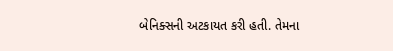બેનિક્સની અટકાયત કરી હતી. તેમના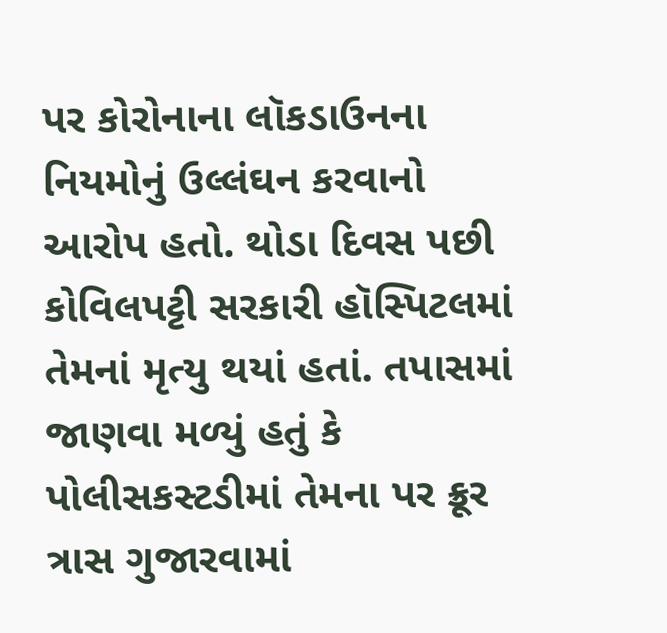પર કોરોનાના લૉકડાઉનના નિયમોનું ઉલ્લંઘન કરવાનો આરોપ હતો. થોડા દિવસ પછી કોવિલપટ્ટી સરકારી હૉસ્પિટલમાં તેમનાં મૃત્યુ થયાં હતાં. તપાસમાં જાણવા મળ્યું હતું કે પોલીસકસ્ટડીમાં તેમના પર ક્રૂર ત્રાસ ગુજારવામાં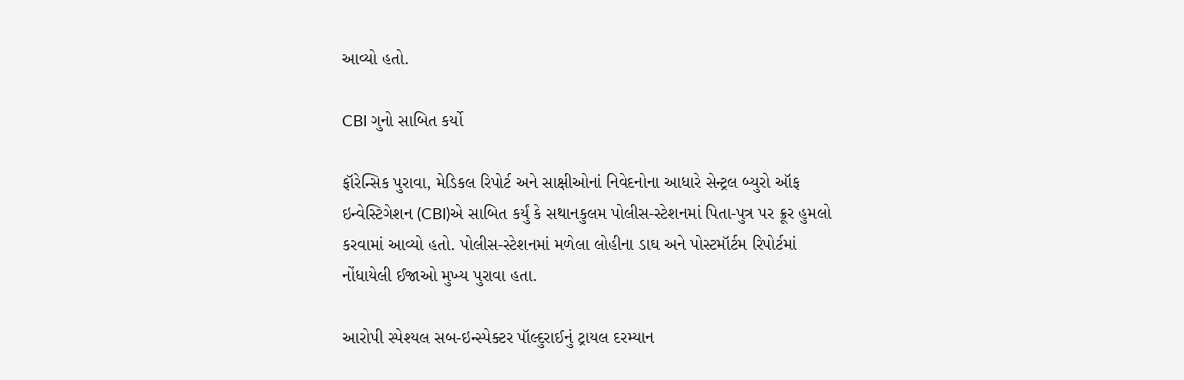આવ્યો હતો.

CBI ગુનો સાબિત કર્યો

ફૉરેન્સિક પુરાવા, મેડિકલ રિપોર્ટ અને સાક્ષીઓનાં નિવેદનોના આધારે સેન્ટ્રલ બ્યુરો ઑફ ઇન્વેસ્ટિગેશન (CBI)એ સાબિત કર્યું કે સથાનકુલમ પોલીસ-સ્ટેશનમાં પિતા-પુત્ર પર ક્રૂર હુમલો કરવામાં આવ્યો હતો. પોલીસ-સ્ટેશનમાં મળેલા લોહીના ડાઘ અને પોસ્ટમૉર્ટમ રિપોર્ટમાં નોંધાયેલી ઈજાઓ મુખ્ય પુરાવા હતા.

આરોપી સ્પેશ્યલ સબ-ઇન્સ્પેક્ટર પૉલ્દુરાઈનું ટ્રાયલ દરમ્યાન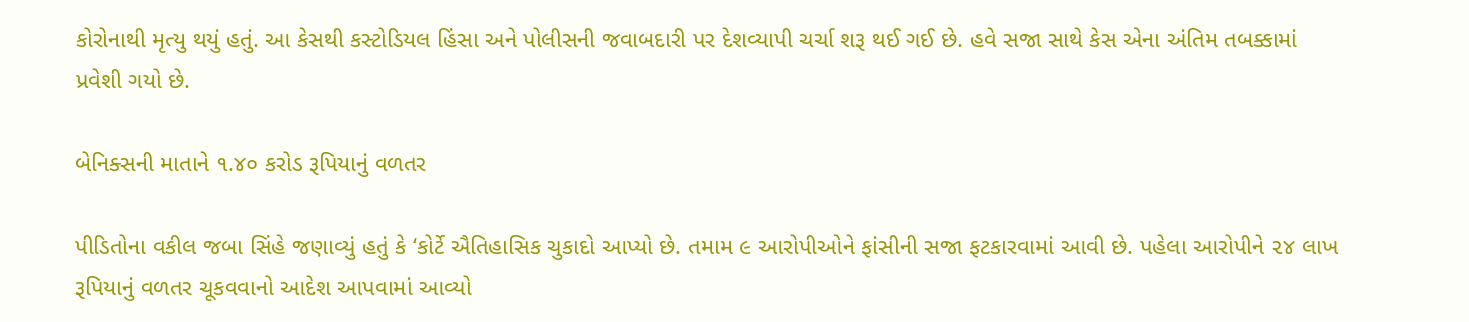કોરોનાથી મૃત્યુ થયું હતું. આ કેસથી કસ્ટોડિયલ હિંસા અને પોલીસની જવાબદારી પર દેશવ્યાપી ચર્ચા શરૂ થઈ ગઈ છે. હવે સજા સાથે કેસ એના અંતિમ તબક્કામાં પ્રવેશી ગયો છે.

બેનિક્સની માતાને ૧.૪૦ કરોડ રૂપિયાનું વળતર

પીડિતોના વકીલ જબા સિંહે જણાવ્યું હતું કે ‘કોર્ટે ઐતિહાસિક ચુકાદો આપ્યો છે. તમામ ૯ આરોપીઓને ફાંસીની સજા ફટકારવામાં આવી છે. પહેલા આરોપીને ૨૪ લાખ રૂપિયાનું વળતર ચૂકવવાનો આદેશ આપવામાં આવ્યો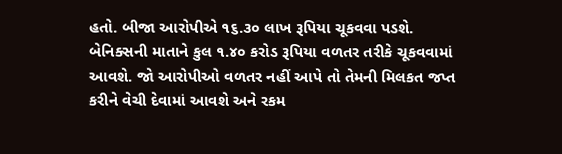હતો. બીજા આરોપીએ ૧૬.૩૦ લાખ રૂપિયા ચૂકવવા પડશે. બેનિક્સની માતાને કુલ ૧.૪૦ કરોડ રૂપિયા વળતર તરીકે ચૂકવવામાં આવશે. જો આરોપીઓ વળતર નહીં આપે તો તેમની મિલકત જપ્ત કરીને વેચી દેવામાં આવશે અને રકમ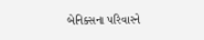બેનિક્સના પરિવારને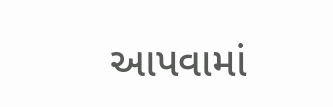આપવામાં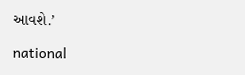આવશે.’

national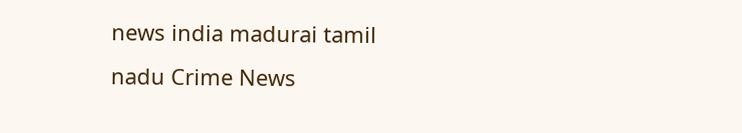news india madurai tamil nadu Crime News